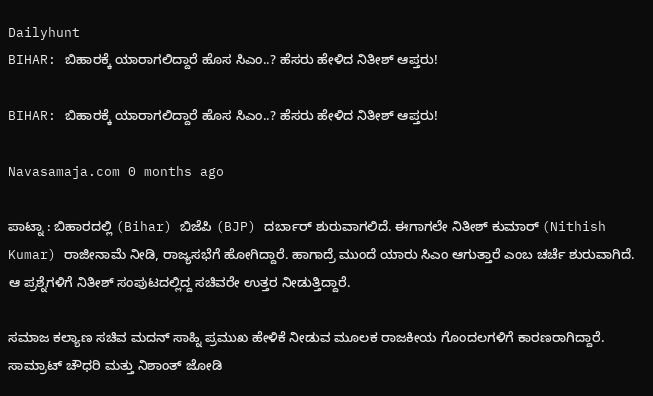Dailyhunt
BIHAR: ಬಿಹಾರಕ್ಕೆ ಯಾರಾಗಲಿದ್ದಾರೆ ಹೊಸ ಸಿಎಂ..? ಹೆಸರು ಹೇಳಿದ ನಿತೀಶ್ ಆಪ್ತರು!

BIHAR: ಬಿಹಾರಕ್ಕೆ ಯಾರಾಗಲಿದ್ದಾರೆ ಹೊಸ ಸಿಎಂ..? ಹೆಸರು ಹೇಳಿದ ನಿತೀಶ್ ಆಪ್ತರು!

Navasamaja.com 0 months ago

ಪಾಟ್ನಾ : ಬಿಹಾರದಲ್ಲಿ (Bihar) ಬಿಜೆಪಿ (BJP) ದರ್ಬಾರ್ ಶುರುವಾಗಲಿದೆ. ಈಗಾಗಲೇ ನಿತೀಶ್ ಕುಮಾರ್ (Nithish Kumar) ರಾಜೀನಾಮೆ ನೀಡಿ, ರಾಜ್ಯಸಭೆಗೆ ಹೋಗಿದ್ದಾರೆ. ಹಾಗಾದ್ರೆ ಮುಂದೆ ಯಾರು ಸಿಎಂ ಆಗುತ್ತಾರೆ ಎಂಬ ಚರ್ಚೆ ಶುರುವಾಗಿದೆ. ಆ ಪ್ರಶ್ನೆಗಳಿಗೆ ನಿತೀಶ್ ಸಂಪುಟದಲ್ಲಿದ್ದ ಸಚಿವರೇ ಉತ್ತರ ನೀಡುತ್ತಿದ್ದಾರೆ.

ಸಮಾಜ ಕಲ್ಯಾಣ ಸಚಿವ ಮದನ್ ಸಾಹ್ನಿ ಪ್ರಮುಖ ಹೇಳಿಕೆ ನೀಡುವ ಮೂಲಕ ರಾಜಕೀಯ ಗೊಂದಲಗಳಿಗೆ ಕಾರಣರಾಗಿದ್ದಾರೆ. ಸಾಮ್ರಾಟ್ ಚೌಧರಿ ಮತ್ತು ನಿಶಾಂತ್ ಜೋಡಿ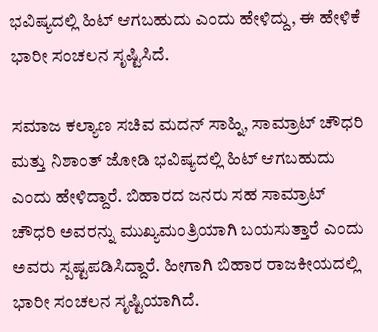ಭವಿಷ್ಯದಲ್ಲಿ ಹಿಟ್ ಆಗಬಹುದು ಎಂದು ಹೇಳಿದ್ದು, ಈ ಹೇಳಿಕೆ ಭಾರೀ ಸಂಚಲನ ಸೃಷ್ಟಿಸಿದೆ.

ಸಮಾಜ ಕಲ್ಯಾಣ ಸಚಿವ ಮದನ್ ಸಾಹ್ನಿ, ಸಾಮ್ರಾಟ್ ಚೌಧರಿ ಮತ್ತು ನಿಶಾಂತ್ ಜೋಡಿ ಭವಿಷ್ಯದಲ್ಲಿ ಹಿಟ್ ಆಗಬಹುದು ಎಂದು ಹೇಳಿದ್ದಾರೆ. ಬಿಹಾರದ ಜನರು ಸಹ ಸಾಮ್ರಾಟ್ ಚೌಧರಿ ಅವರನ್ನು ಮುಖ್ಯಮಂತ್ರಿಯಾಗಿ ಬಯಸುತ್ತಾರೆ ಎಂದು ಅವರು ಸ್ಪಷ್ಟಪಡಿಸಿದ್ದಾರೆ. ಹೀಗಾಗಿ ಬಿಹಾರ ರಾಜಕೀಯದಲ್ಲಿ ಭಾರೀ ಸಂಚಲನ ಸೃಷ್ಟಿಯಾಗಿದೆ.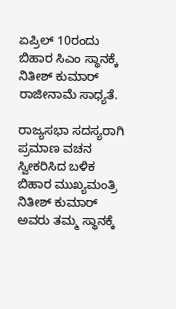ಏಪ್ರಿಲ್ 10ರಂದು ಬಿಹಾರ ಸಿಎಂ ಸ್ಥಾನಕ್ಕೆ ನಿತೀಶ್ ಕುಮಾರ್ ರಾಜೀನಾಮೆ ಸಾಧ್ಯತೆ.

ರಾಜ್ಯಸಭಾ ಸದಸ್ಯರಾಗಿ ಪ್ರಮಾಣ ವಚನ ಸ್ವೀಕರಿಸಿದ ಬಳಿಕ ಬಿಹಾರ ಮುಖ್ಯಮಂತ್ರಿ ನಿತೀಶ್ ಕುಮಾರ್ ಅವರು ತಮ್ಮ ಸ್ಥಾನಕ್ಕೆ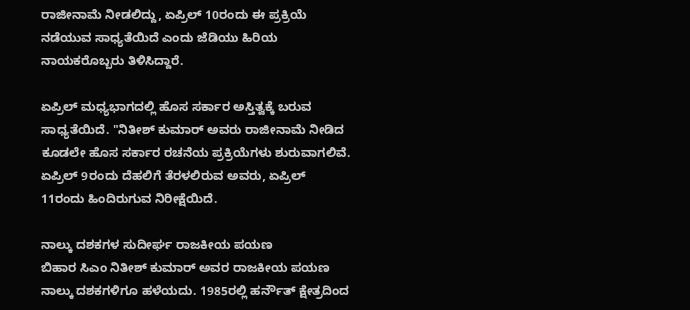ರಾಜೀನಾಮೆ ನೀಡಲಿದ್ದು, ಏಪ್ರಿಲ್ 10ರಂದು ಈ ಪ್ರಕ್ರಿಯೆ ನಡೆಯುವ ಸಾಧ್ಯತೆಯಿದೆ ಎಂದು ಜೆಡಿಯು ಹಿರಿಯ ನಾಯಕರೊಬ್ಬರು ತಿಳಿಸಿದ್ದಾರೆ.

ಏಪ್ರಿಲ್ ಮಧ್ಯಭಾಗದಲ್ಲಿ ಹೊಸ ಸರ್ಕಾರ ಅಸ್ತಿತ್ವಕ್ಕೆ ಬರುವ ಸಾಧ್ಯತೆಯಿದೆ. "ನಿತೀಶ್ ಕುಮಾರ್ ಅವರು ರಾಜೀನಾಮೆ ನೀಡಿದ ಕೂಡಲೇ ಹೊಸ ಸರ್ಕಾರ ರಚನೆಯ ಪ್ರಕ್ರಿಯೆಗಳು ಶುರುವಾಗಲಿವೆ. ಏಪ್ರಿಲ್ 9ರಂದು ದೆಹಲಿಗೆ ತೆರಳಲಿರುವ ಅವರು, ಏಪ್ರಿಲ್ 11ರಂದು ಹಿಂದಿರುಗುವ ನಿರೀಕ್ಷೆಯಿದೆ.

ನಾಲ್ಕು ದಶಕಗಳ ಸುದೀರ್ಘ ರಾಜಕೀಯ ಪಯಣ
ಬಿಹಾರ ಸಿಎಂ ನಿತೀಶ್ ಕುಮಾರ್ ಅವರ ರಾಜಕೀಯ ಪಯಣ ನಾಲ್ಕು ದಶಕಗಳಿಗೂ ಹಳೆಯದು. 1985ರಲ್ಲಿ ಹರ್ನೌತ್ ಕ್ಷೇತ್ರದಿಂದ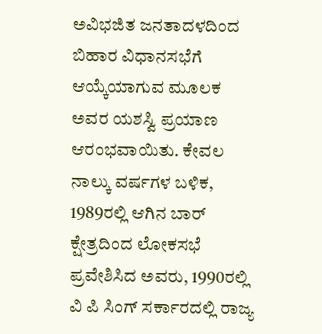ಅವಿಭಜಿತ ಜನತಾದಳದಿಂದ ಬಿಹಾರ ವಿಧಾನಸಭೆಗೆ ಆಯ್ಕೆಯಾಗುವ ಮೂಲಕ ಅವರ ಯಶಸ್ವಿ ಪ್ರಯಾಣ ಆರಂಭವಾಯಿತು. ಕೇವಲ ನಾಲ್ಕು ವರ್ಷಗಳ ಬಳಿಕ, 1989ರಲ್ಲಿ ಆಗಿನ ಬಾರ್ ಕ್ಷೇತ್ರದಿಂದ ಲೋಕಸಭೆ ಪ್ರವೇಶಿಸಿದ ಅವರು, 1990ರಲ್ಲಿ ವಿ ಪಿ ಸಿಂಗ್ ಸರ್ಕಾರದಲ್ಲಿ ರಾಜ್ಯ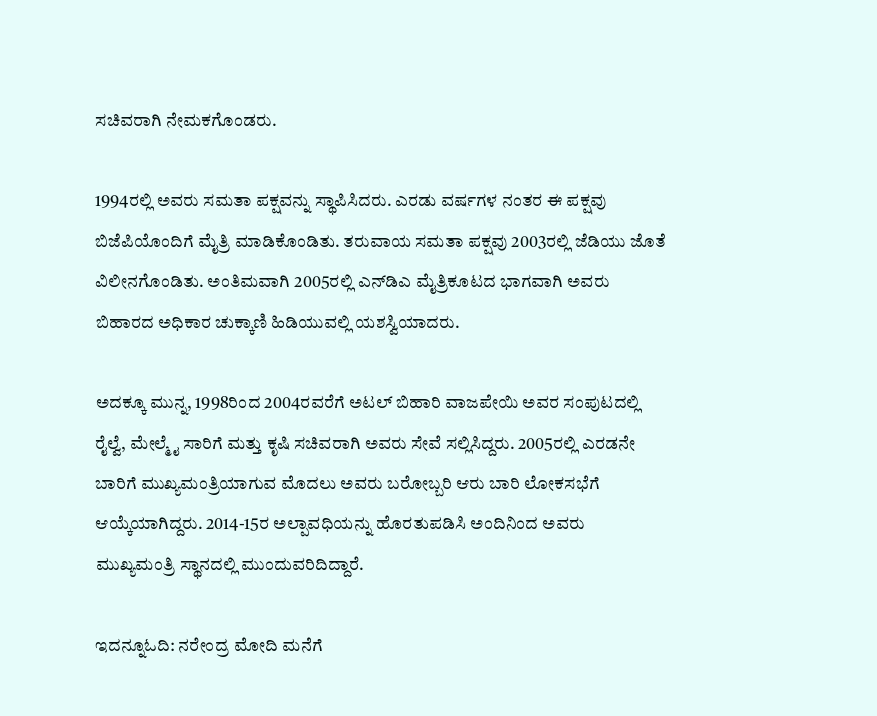ಸಚಿವರಾಗಿ ನೇಮಕಗೊಂಡರು.

1994ರಲ್ಲಿ ಅವರು ಸಮತಾ ಪಕ್ಷವನ್ನು ಸ್ಥಾಪಿಸಿದರು. ಎರಡು ವರ್ಷಗಳ ನಂತರ ಈ ಪಕ್ಷವು ಬಿಜೆಪಿಯೊಂದಿಗೆ ಮೈತ್ರಿ ಮಾಡಿಕೊಂಡಿತು. ತರುವಾಯ ಸಮತಾ ಪಕ್ಷವು 2003ರಲ್ಲಿ ಜೆಡಿಯು ಜೊತೆ ವಿಲೀನಗೊಂಡಿತು. ಅಂತಿಮವಾಗಿ 2005ರಲ್ಲಿ ಎನ್‌ಡಿಎ ಮೈತ್ರಿಕೂಟದ ಭಾಗವಾಗಿ ಅವರು ಬಿಹಾರದ ಅಧಿಕಾರ ಚುಕ್ಕಾಣಿ ಹಿಡಿಯುವಲ್ಲಿ ಯಶಸ್ವಿಯಾದರು.

ಅದಕ್ಕೂ ಮುನ್ನ, 1998ರಿಂದ 2004ರವರೆಗೆ ಅಟಲ್ ಬಿಹಾರಿ ವಾಜಪೇಯಿ ಅವರ ಸಂಪುಟದಲ್ಲಿ ರೈಲ್ವೆ, ಮೇಲ್ಮೈ ಸಾರಿಗೆ ಮತ್ತು ಕೃಷಿ ಸಚಿವರಾಗಿ ಅವರು ಸೇವೆ ಸಲ್ಲಿಸಿದ್ದರು. 2005ರಲ್ಲಿ ಎರಡನೇ ಬಾರಿಗೆ ಮುಖ್ಯಮಂತ್ರಿಯಾಗುವ ಮೊದಲು ಅವರು ಬರೋಬ್ಬರಿ ಆರು ಬಾರಿ ಲೋಕಸಭೆಗೆ ಆಯ್ಕೆಯಾಗಿದ್ದರು. 2014-15ರ ಅಲ್ಪಾವಧಿಯನ್ನು ಹೊರತುಪಡಿಸಿ ಅಂದಿನಿಂದ ಅವರು ಮುಖ್ಯಮಂತ್ರಿ ಸ್ಥಾನದಲ್ಲಿ ಮುಂದುವರಿದಿದ್ದಾರೆ.

ಇದನ್ನೂಓದಿ: ನರೇಂದ್ರ ಮೋದಿ ಮನೆಗೆ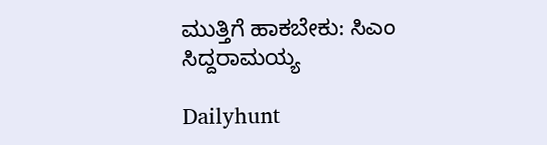ಮುತ್ತಿಗೆ ಹಾಕಬೇಕು: ಸಿಎಂ ಸಿದ್ದರಾಮಯ್ಯ

Dailyhunt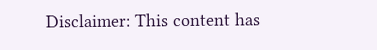Disclaimer: This content has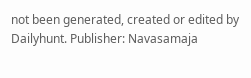not been generated, created or edited by Dailyhunt. Publisher: Navasamaja